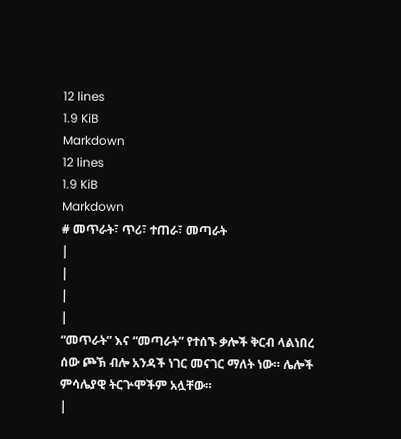12 lines
1.9 KiB
Markdown
12 lines
1.9 KiB
Markdown
# መጥራት፣ ጥሪ፣ ተጠራ፣ መጣራት
|
|
|
|
“መጥራት” እና “መጣራት” የተሰኙ ቃሎች ቅርብ ላልነበረ ሰው ጮኽ ብሎ አንዳች ነገር መናገር ማለት ነው። ሌሎች ምሳሌያዊ ትርጕሞችም አሏቸው።
|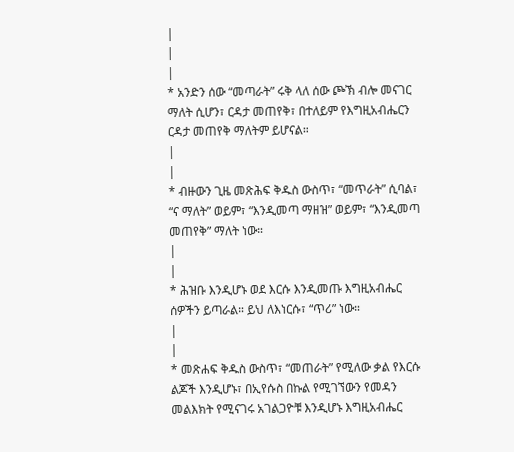|
|
|
* አንድን ሰው “መጣራት” ሩቅ ላለ ሰው ጮኽ ብሎ መናገር ማለት ሲሆን፣ ርዳታ መጠየቅ፣ በተለይም የእግዚአብሔርን ርዳታ መጠየቅ ማለትም ይሆናል።
|
|
* ብዙውን ጊዜ መጽሕፍ ቅዱስ ውስጥ፣ “መጥራት” ሲባል፣ “ና ማለት” ወይም፣ “እንዲመጣ ማዘዝ” ወይም፣ “እንዲመጣ መጠየቅ” ማለት ነው።
|
|
* ሕዝቡ እንዲሆኑ ወደ እርሱ እንዲመጡ እግዚአብሔር ሰዎችን ይጣራል። ይህ ለእነርሱ፣ “ጥሪ” ነው።
|
|
* መጽሐፍ ቅዱስ ውስጥ፣ “መጠራት” የሚለው ቃል የእርሱ ልጆች እንዲሆኑ፣ በኢየሱስ በኩል የሚገኘውን የመዳን መልእክት የሚናገሩ አገልጋዮቹ እንዲሆኑ እግዚአብሔር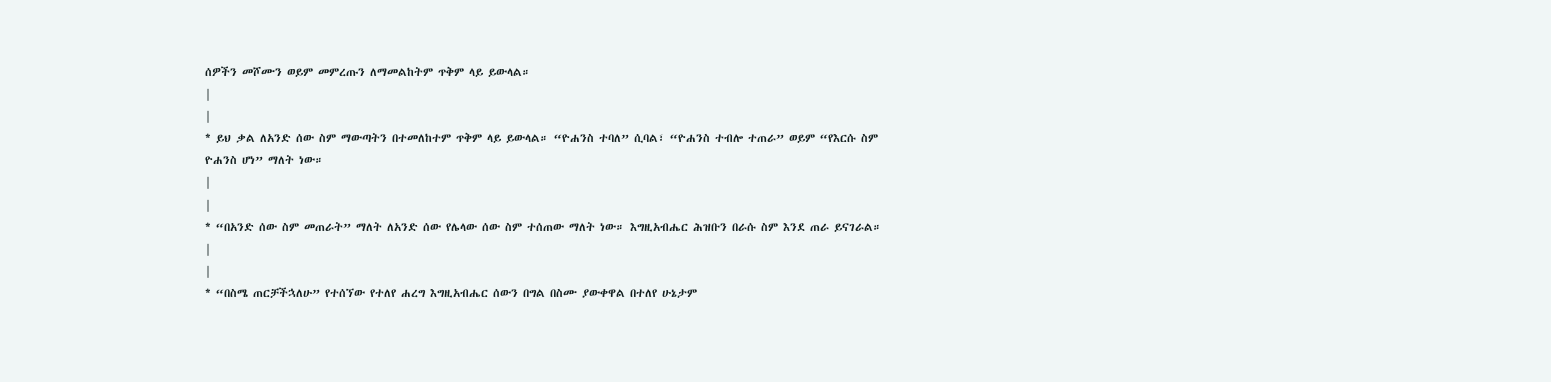ሰዎችን መሾሙን ወይም መምረጡን ለማመልከትም ጥቅም ላይ ይውላል።
|
|
* ይህ ቃል ለአንድ ሰው ስም ማውጣትን በተመለከተም ጥቅም ላይ ይውላል። “ዮሐንስ ተባለ” ሲባል፣ “ዮሐንስ ተብሎ ተጠራ” ወይም “የእርሱ ስም ዮሐንስ ሆነ” ማለት ነው።
|
|
* “በአንድ ሰው ስም መጠራት” ማለት ለአንድ ሰው የሌላው ሰው ስም ተሰጠው ማለት ነው። እግዚአብሔር ሕዝቡን በራሱ ስም እንደ ጠራ ይናገራል።
|
|
* “በስሜ ጠርቻችኋለሁ” የተሰኘው የተለየ ሐረግ እግዚአብሔር ሰውን በግል በስሙ ያውቀዋል በተለየ ሁኔታም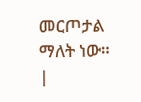መርጦታል ማለት ነው።
|